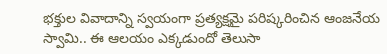భక్తుల వివాదాన్ని స్వయంగా ప్రత్యక్షమై పరిష్కరించిన ఆంజనేయ స్వామి.. ఈ ఆలయం ఎక్కడుందో తెలుసా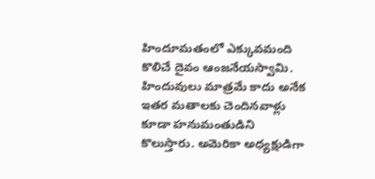హిందూమతంలో ఎక్కువమంది కొలిచే దైవం ఆంజనేయస్వామి. హిందువులు మాత్రమే కాదు అనేక ఇతర మతాలకు చెందినవాళ్లు కూడా హనుమంతుడిని కొలుస్తారు. అమెరికా అధ్యక్షుడిగా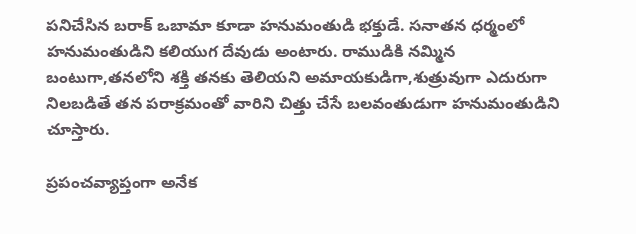పనిచేసిన బరాక్ ఒబామా కూడా హనుమంతుడి భక్తుడే. సనాతన ధర్మంలో హనుమంతుడిని కలియుగ దేవుడు అంటారు. రాముడికి నమ్మిన బంటుగా,తనలోని శక్తి తనకు తెలియని అమాయకుడిగా,శుత్రువుగా ఎదురుగా నిలబడితే తన పరాక్రమంతో వారిని చిత్తు చేసే బలవంతుడుగా హనుమంతుడిని చూస్తారు.

ప్రపంచవ్యాప్తంగా అనేక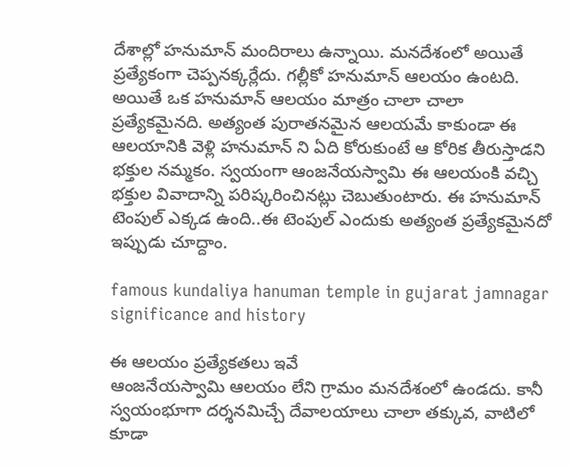దేశాల్లో హనుమాన్ మందిరాలు ఉన్నాయి. మనదేశంలో అయితే ప్రత్యేకంగా చెప్పనక్కర్లేదు. గల్లీకో హనుమాన్ ఆలయం ఉంటది. అయితే ఒక హనుమాన్ ఆలయం మాత్రం చాలా చాలా ప్రత్యేకమైనది. అత్యంత పురాతనమైన ఆలయమే కాకుండా ఈ ఆలయానికి వెళ్లి హనుమాన్ ని ఏది కోరుకుంటే ఆ కోరిక తీరుస్తాడని భక్తుల నమ్మకం. స్వయంగా ఆంజనేయస్వామి ఈ ఆలయంకి వచ్చి భక్తుల వివాదాన్ని పరిష్కరించినట్లు చెబుతుంటారు. ఈ హనుమాన్ టెంపుల్ ఎక్కడ ఉంది..ఈ టెంపుల్ ఎందుకు అత్యంత ప్రత్యేకమైనదో ఇప్పుడు చూద్దాం.

famous kundaliya hanuman temple in gujarat jamnagar significance and history

ఈ ఆలయం ప్రత్యేకతలు ఇవే
ఆంజనేయస్వామి ఆలయం లేని గ్రామం మనదేశంలో ఉండదు. కానీ స్వయంభూగా దర్శనమిచ్చే దేవాలయాలు చాలా తక్కువ, వాటిలో కూడా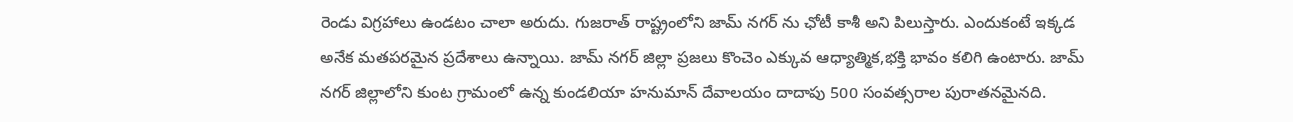రెండు విగ్రహాలు ఉండటం చాలా అరుదు. గుజరాత్‌ రాష్ట్రంలోని జామ్‌ నగర్‌ ను ఛోటీ కాశీ అని పిలుస్తారు. ఎందుకంటే ఇక్కడ అనేక మతపరమైన ప్రదేశాలు ఉన్నాయి. జామ్‌ నగర్ జిల్లా ప్రజలు కొంచెం ఎక్కువ ఆధ్యాత్మిక,భక్తి భావం కలిగి ఉంటారు. జామ్ నగర్ జిల్లాలోని కుంట గ్రామంలో ఉన్న కుండలియా హనుమాన్‌ దేవాలయం దాదాపు 500 సంవత్సరాల పురాతనమైనది.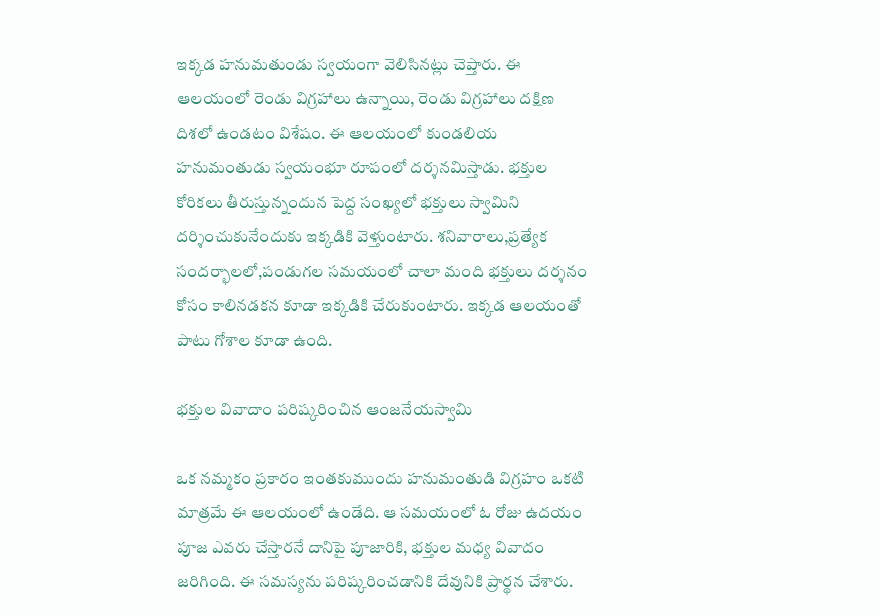ఇక్కడ హనుమతుండు స్వయంగా వెలిసినట్లు చెప్తారు. ఈ ఆలయంలో రెండు విగ్రహాలు ఉన్నాయి, రెండు విగ్రహాలు దక్షిణ దిశలో ఉండటం విశేషం. ఈ ఆలయంలో కుండలియ హనుమంతుడు స్వయంభూ రూపంలో దర్శనమిస్తాడు. భక్తుల కోరికలు తీరుస్తున్నందున పెద్ద సంఖ్యలో భక్తులు స్వామిని దర్శించుకునేందుకు ఇక్కడికి వెళ్తుంటారు. శనివారాలు,ప్రత్యేక సందర్భాలలో,పండుగల సమయంలో చాలా మంది భక్తులు దర్శనం కోసం కాలినడకన కూడా ఇక్కడికి చేరుకుంటారు. ఇక్కడ ఆలయంతో పాటు గోశాల కూడా ఉంది.

భక్తుల వివాదాం పరిష్కరించిన ఆంజనేయస్వామి

ఒక నమ్మకం ప్రకారం ఇంతకుముందు హనుమంతుడి విగ్రహం ఒకటి మాత్రమే ఈ ఆలయంలో ఉండేది. ఆ సమయంలో ఓ రోజు ఉదయం పూజ ఎవరు చేస్తారనే దానిపై పూజారికి, భక్తుల మధ్య వివాదం జరిగింది. ఈ సమస్యను పరిష్కరించడానికి దేవునికి ప్రార్థన చేశారు.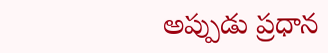అప్పుడు ప్రధాన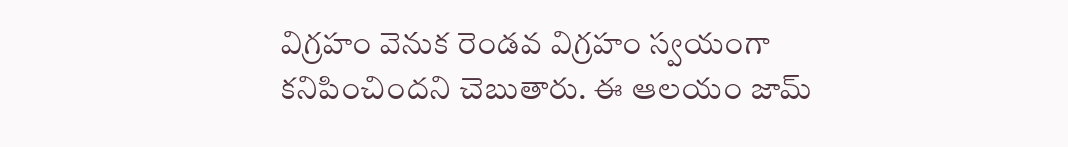విగ్రహం వెనుక రెండవ విగ్రహం స్వయంగా కనిపించిందని చెబుతారు. ఈ ఆలయం జామ్‌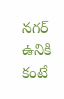నగర్ ఉనికి కంటే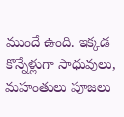ముందే ఉంది. ఇక్కడ కొన్నేళ్లుగా సాధువులు, మహంతులు పూజలు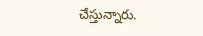చేస్తున్నారు.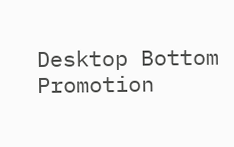Desktop Bottom Promotion